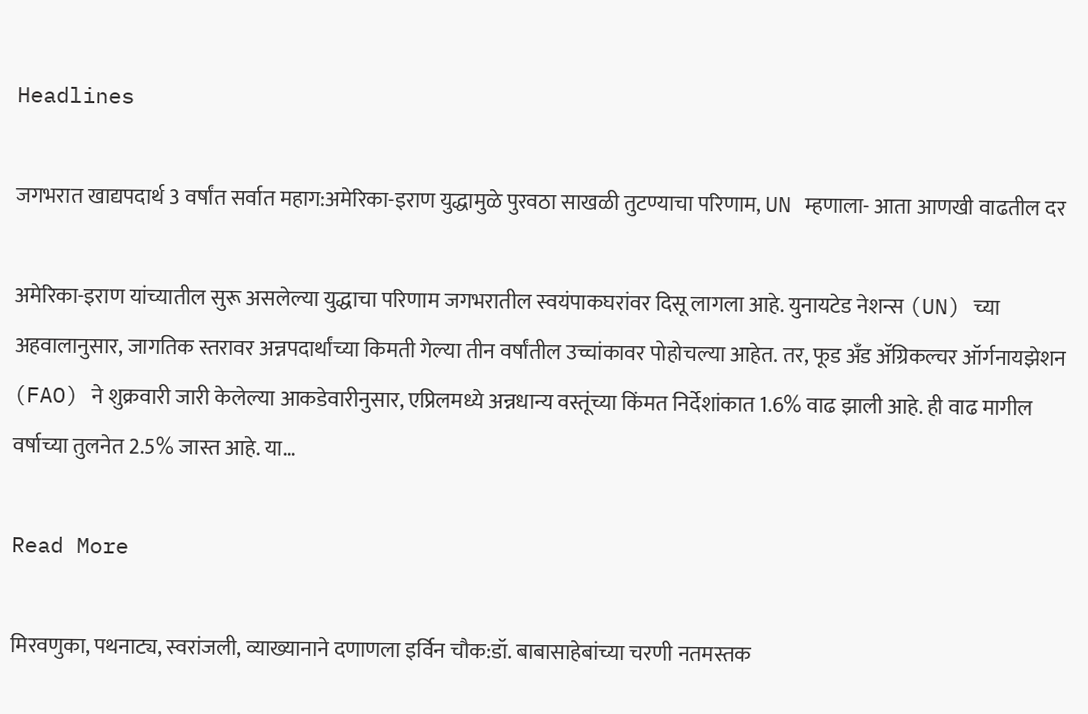Headlines

जगभरात खाद्यपदार्थ 3 वर्षांत सर्वात महाग:अमेरिका-इराण युद्धामुळे पुरवठा साखळी तुटण्याचा परिणाम, UN म्हणाला- आता आणखी वाढतील दर

अमेरिका-इराण यांच्यातील सुरू असलेल्या युद्धाचा परिणाम जगभरातील स्वयंपाकघरांवर दिसू लागला आहे. युनायटेड नेशन्स (UN) च्या अहवालानुसार, जागतिक स्तरावर अन्नपदार्थांच्या किमती गेल्या तीन वर्षांतील उच्चांकावर पोहोचल्या आहेत. तर, फूड अँड ॲग्रिकल्चर ऑर्गनायझेशन (FAO) ने शुक्रवारी जारी केलेल्या आकडेवारीनुसार, एप्रिलमध्ये अन्नधान्य वस्तूंच्या किंमत निर्देशांकात 1.6% वाढ झाली आहे. ही वाढ मागील वर्षाच्या तुलनेत 2.5% जास्त आहे. या…

Read More

मिरवणुका, पथनाट्य, स्वरांजली, व्याख्यानाने दणाणला इर्विन चौक:डॉ. बाबासाहेबांच्या चरणी नतमस्तक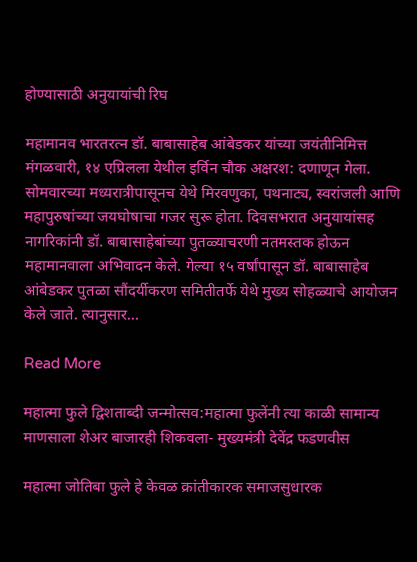होण्यासाठी अनुयायांची रिघ

महामानव भारतरत्न डॉ. बाबासाहेब आंबेडकर यांच्या जयंतीनिमित्त मंगळवारी, १४ एप्रिलला येथील इर्विन चौक अक्षरश: दणाणून गेला. सोमवारच्या मध्यरात्रीपासूनच येथे मिरवणुका, पथनाट्य, स्वरांजली आणि महापुरुषांच्या जयघोषाचा गजर सुरू होता. दिवसभरात अनुयायांसह नागरिकांनी डॉ. बाबासाहेबांच्या पुतळ्याचरणी नतमस्तक होऊन महामानवाला अभिवादन केले. गेल्या १५ वर्षांपासून डॉ. बाबासाहेब आंबेडकर पुतळा सौंदर्यीकरण समितीतर्फे येथे मुख्य सोहळ्याचे आयोजन केले जाते. त्यानुसार…

Read More

महात्मा फुले द्विशताब्दी जन्मोत्सव:महात्मा फुलेंनी त्या काळी सामान्य माणसाला शेअर बाजारही शिकवला- मुख्यमंत्री देवेंद्र फडणवीस

महात्मा जोतिबा फुले हे केवळ क्रांतीकारक समाजसुधारक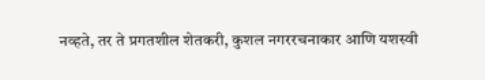नव्हते, तर ते प्रगतशील शेतकरी, कुशल नगररचनाकार आणि यशस्वी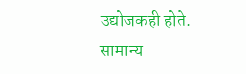उद्योजकही होते. सामान्य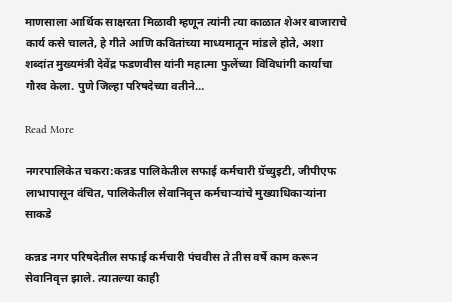माणसाला आर्थिक साक्षरता मिळावी म्हणून त्यांनी त्या काळात शेअर बाजाराचे कार्य कसे चालते, हे गीते आणि कवितांच्या माध्यमातून मांडले होते, अशा शब्दांत मुख्यमंत्री देवेंद्र फडणवीस यांनी महात्मा फुलेंच्या विविधांगी कार्याचा गौरव केला. पुणे जिल्हा परिषदेच्या वतीने…

Read More

नगरपालिकेत चकरा:कन्नड पालिकेतील सफाई कर्मचारी ग्रॅच्युइटी, जीपीएफ लाभापासून वंचित, पालिकेतील सेवानिवृत्त कर्मचाऱ्यांचे मुख्याधिकाऱ्यांना साकडे

कन्नड नगर परिषदेतील सफाई कर्मचारी पंचवीस ते तीस वर्षे काम करून सेवानिवृत्त झाले. त्यातल्या काही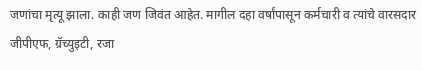जणांचा मृत्यू झाला. काही जण जिवंत आहेत. मागील दहा वर्षांपासून कर्मचारी व त्यांचे वारसदार जीपीएफ, ग्रॅच्युइटी, रजा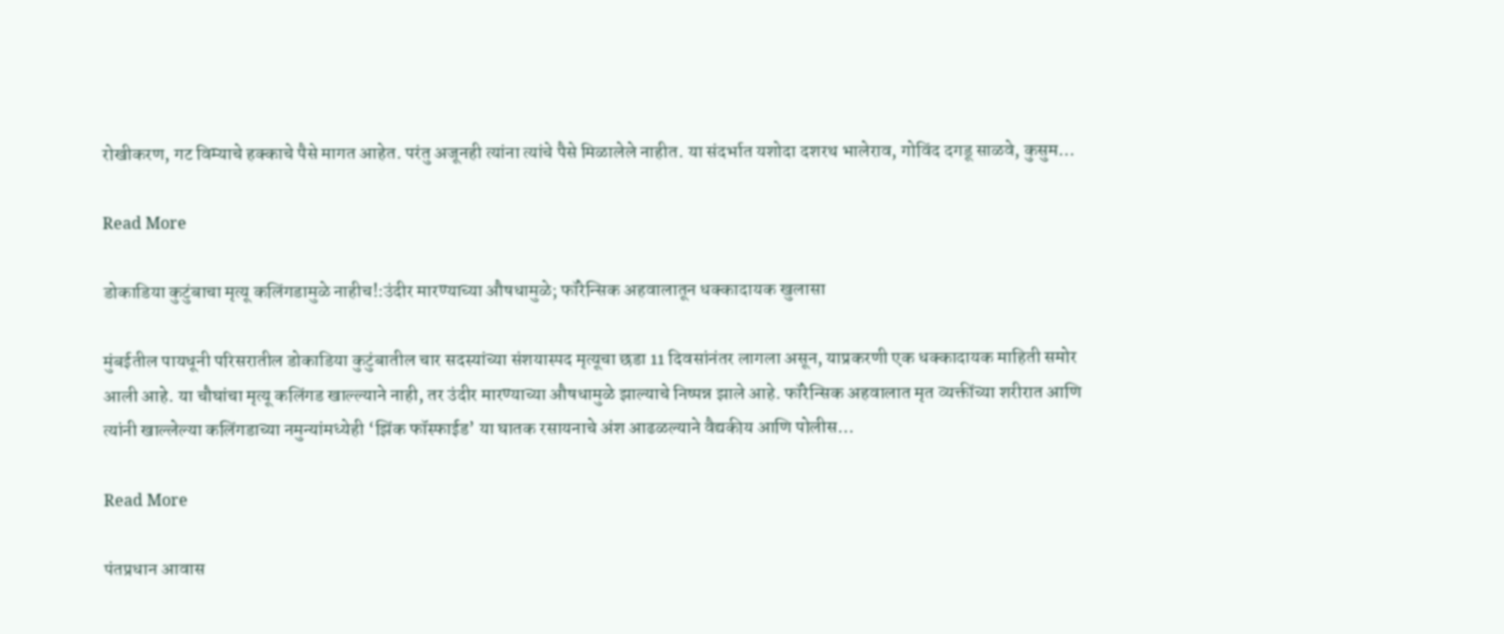रोखीकरण, गट विम्याचे हक्काचे पैसे मागत आहेत. परंतु अजूनही त्यांना त्यांचे पैसे मिळालेले नाहीत. या संदर्भात यशोदा दशरथ भालेराव, गोविंद दगडू साळवे, कुसुम…

Read More

डोकाडिया कुटुंबाचा मृत्यू कलिंगडामुळे नाहीच!:उंदीर मारण्याच्या औषधामुळे; फॉरेन्सिक अहवालातून धक्कादायक खुलासा

मुंबईतील पायधूनी परिसरातील डोकाडिया कुटुंबातील चार सदस्यांच्या संशयास्पद मृत्यूचा छडा 11 दिवसांनंतर लागला असून, याप्रकरणी एक धक्कादायक माहिती समोर आली आहे. या चौघांचा मृत्यू कलिंगड खाल्ल्याने नाही, तर उंदीर मारण्याच्या औषधामुळे झाल्याचे निष्पन्न झाले आहे. फॉरेन्सिक अहवालात मृत व्यक्तींच्या शरीरात आणि त्यांनी खाल्लेल्या कलिंगडाच्या नमुन्यांमध्येही ‘झिंक फॉस्फाईड’ या घातक रसायनाचे अंश आढळल्याने वैद्यकीय आणि पोलीस…

Read More

पंतप्रधान आवास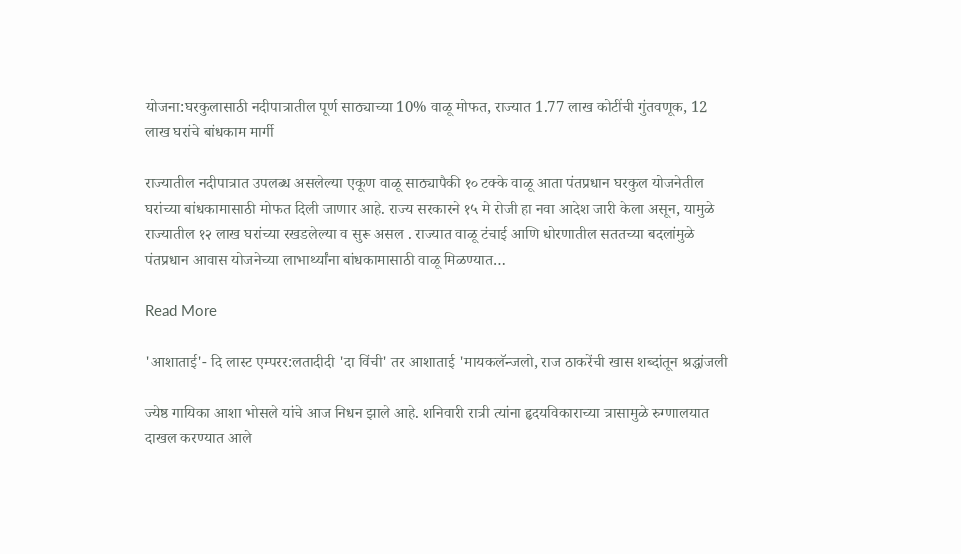योजना:घरकुलासाठी नदीपात्रातील पूर्ण साठ्याच्या 10% वाळू मोफत, राज्यात 1.77 लाख कोटींची गुंतवणूक, 12 लाख घरांचे बांधकाम मार्गी

राज्यातील नदीपात्रात उपलब्ध असलेल्या एकूण वाळू साठ्यापैकी १० टक्के वाळू आता पंतप्रधान घरकुल योजनेतील घरांच्या बांधकामासाठी मोफत दिली जाणार आहे. राज्य सरकारने १५ मे रोजी हा नवा आदेश जारी केला असून, यामुळे राज्यातील १२ लाख घरांच्या रखडलेल्या व सुरू असल . राज्यात वाळू टंचाई आणि धोरणातील सततच्या बदलांमुळे पंतप्रधान आवास योजनेच्या लाभार्थ्यांना बांधकामासाठी वाळू मिळण्यात…

Read More

'आशाताई'- दि लास्ट एम्परर:लतादीदी 'दा विंची' तर आशाताई 'मायकलॅन्जलो, राज ठाकरेंची खास शब्दांतून श्रद्धांजली

ज्येष्ठ गायिका आशा भोसले यांचे आज निधन झाले आहे. शनिवारी रात्री त्यांना हृदयविकाराच्या त्रासामुळे रुग्णालयात दाखल करण्यात आले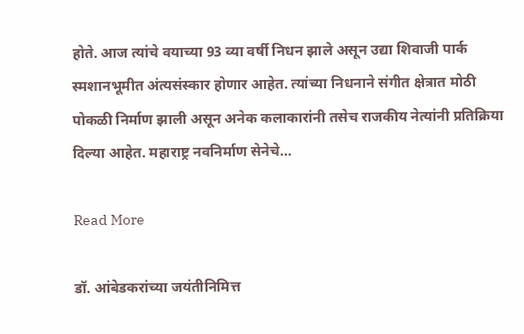होते. आज त्यांचे वयाच्या 93 व्या वर्षी निधन झाले असून उद्या शिवाजी पार्क स्मशानभूमीत अंत्यसंस्कार होणार आहेत. त्यांच्या निधनाने संगीत क्षेत्रात मोठी पोकळी निर्माण झाली असून अनेक कलाकारांनी तसेच राजकीय नेत्यांनी प्रतिक्रिया दिल्या आहेत. महाराष्ट्र नवनिर्माण सेनेचे…

Read More

डॉ. आंबेडकरांच्या जयंतीनिमित्त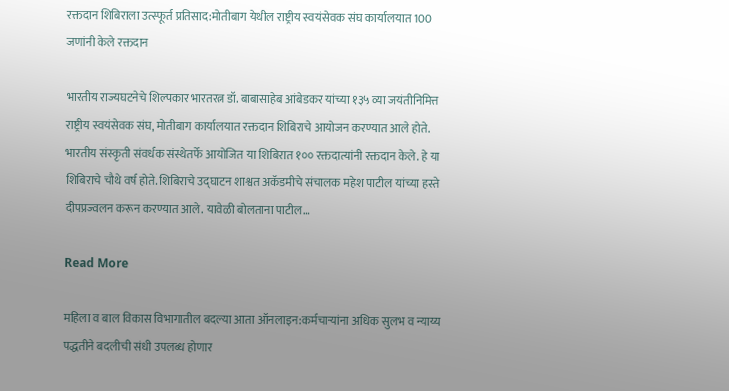रक्तदान शिबिराला उत्स्फूर्त प्रतिसाद:मोतीबाग येथील राष्ट्रीय स्वयंसेवक संघ कार्यालयात 100 जणांनी केले रक्तदान

भारतीय राज्यघटनेचे शिल्पकार भारतरत्न डॉ. बाबासाहेब आंबेडकर यांच्या १३५ व्या जयंतीनिमित्त राष्ट्रीय स्वयंसेवक संघ, मोतीबाग कार्यालयात रक्तदान शिबिराचे आयोजन करण्यात आले होते. भारतीय संस्कृती संवर्धक संस्थेतर्फे आयोजित या शिबिरात १०० रक्तदात्यांनी रक्तदान केले. हे या शिबिराचे चौथे वर्ष होते. शिबिराचे उद्घाटन शाश्वत अकॅडमीचे संचालक महेश पाटील यांच्या हस्ते दीपप्रज्वलन करून करण्यात आले. यावेळी बोलताना पाटील…

Read More

महिला व बाल विकास विभागातील बदल्या आता ऑनलाइन:कर्मचाऱ्यांना अधिक सुलभ व न्याय्य पद्धतीने बदलीची संधी उपलब्ध होणार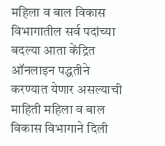महिला व बाल विकास विभागातील सर्व पदांच्या बदल्या आता केंद्रित ऑनलाइन पद्धतीने करण्यात येणार असल्याची माहिती महिला व बाल विकास विभागाने दिली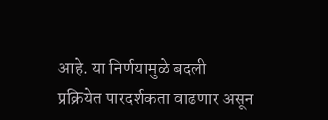आहे. या निर्णयामुळे बदली प्रक्रियेत पारदर्शकता वाढणार असून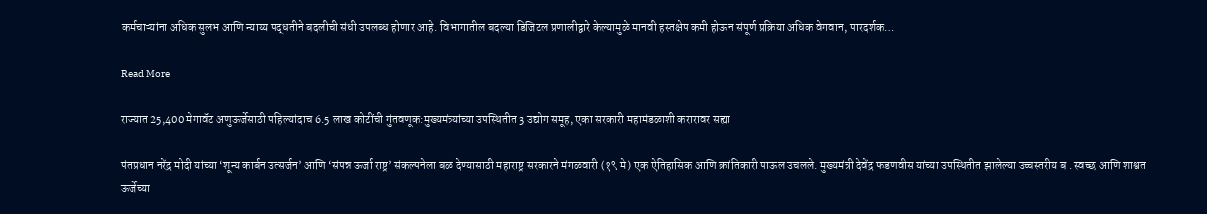कर्मचाऱ्यांना अधिक सुलभ आणि न्याय्य पद्धतीने बदलीची संधी उपलब्ध होणार आहे. विभागातील बदल्या डिजिटल प्रणालीद्वारे केल्यामुळे मानवी हस्तक्षेप कमी होऊन संपूर्ण प्रक्रिया अधिक वेगवान, पारदर्शक…

Read More

राज्यात 25,400 मेगावॅट अणुऊर्जेसाठी पहिल्यांदाच 6.5 लाख कोटींची गुंतवणूक:मुख्यमंत्र्यांच्या उपस्थितीत 3 उद्योग समूह, एका सरकारी महामंडळाशी करारावर सह्या

पंतप्रधान नरेंद्र मोदी यांच्या ‘शून्य कार्बन उत्सर्जन’ आणि ‘संपन्न ऊर्जा राष्ट्र’ संकल्पनेला बळ देण्यासाठी महाराष्ट्र सरकारने मंगळवारी (१९ मे) एक ऐतिहासिक आणि क्रांतिकारी पाऊल उचलले. मुख्यमंत्री देवेंद्र फडणवीस यांच्या उपस्थितीत झालेल्या उच्चस्तरीय ब . स्वच्छ आणि शाश्वत ऊर्जेच्या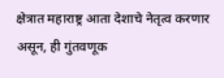क्षेत्रात महाराष्ट्र आता देशाचे नेतृत्व करणार असून, ही गुंतवणूक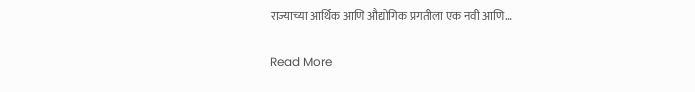राज्याच्या आर्थिक आणि औद्योगिक प्रगतीला एक नवी आणि…

Read More